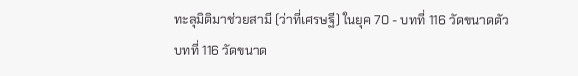ทะลุมิติมาช่วยสามี (ว่าที่เศรษฐี) ในยุค 70 - บทที่ 116 วัดขนาดตัว
บทที่ 116 วัดขนาด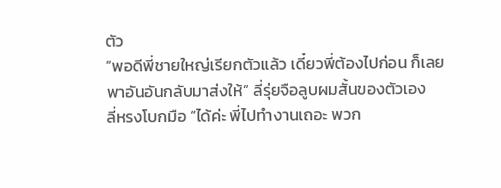ตัว
“พอดีพี่ชายใหญ่เรียกตัวแล้ว เดี๋ยวพี่ต้องไปก่อน ก็เลยพาอันอันกลับมาส่งให้” ลี่รุ่ยจือลูบผมสั้นของตัวเอง
ลี่หรงโบกมือ “ได้ค่ะ พี่ไปทำงานเถอะ พวก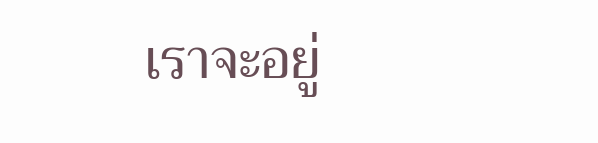เราจะอยู่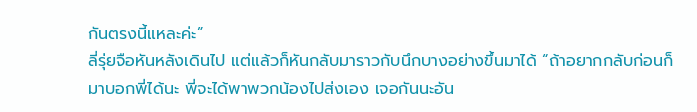กันตรงนี้แหละค่ะ”
ลี่รุ่ยจือหันหลังเดินไป แต่แล้วก็หันกลับมาราวกับนึกบางอย่างขึ้นมาได้ “ถ้าอยากกลับก่อนก็มาบอกพี่ได้นะ พี่จะได้พาพวกน้องไปส่งเอง เจอกันนะอัน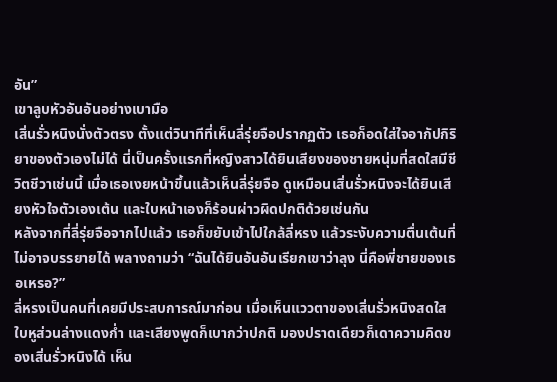อัน”
เขาลูบหัวอันอันอย่างเบามือ
เสิ่นรั่วหนิงนั่งตัวตรง ตั้งแต่วินาทีที่เห็นลี่รุ่ยจือปรากฏตัว เธอก็อดใส่ใจอากัปกิริยาของตัวเองไม่ได้ นี่เป็นครั้งแรกที่หญิงสาวได้ยินเสียงของชายหนุ่มที่สดใสมีชีวิตชีวาเช่นนี้ เมื่อเธอเงยหน้าขึ้นแล้วเห็นลี่รุ่ยจือ ดูเหมือนเสิ่นรั่วหนิงจะได้ยินเสียงหัวใจตัวเองเต้น และใบหน้าเองก็ร้อนผ่าวผิดปกติด้วยเช่นกัน
หลังจากที่ลี่รุ่ยจือจากไปแล้ว เธอก็ขยับเข้าไปใกล้ลี่หรง แล้วระงับความตื่นเต้นที่ไม่อาจบรรยายได้ พลางถามว่า “ฉันได้ยินอันอันเรียกเขาว่าลุง นี่คือพี่ชายของเธอเหรอ?”
ลี่หรงเป็นคนที่เคยมีประสบการณ์มาก่อน เมื่อเห็นแววตาของเสิ่นรั่วหนิงสดใส ใบหูส่วนล่างแดงก่ำ และเสียงพูดก็เบากว่าปกติ มองปราดเดียวก็เดาความคิดของเสิ่นรั่วหนิงได้ เห็น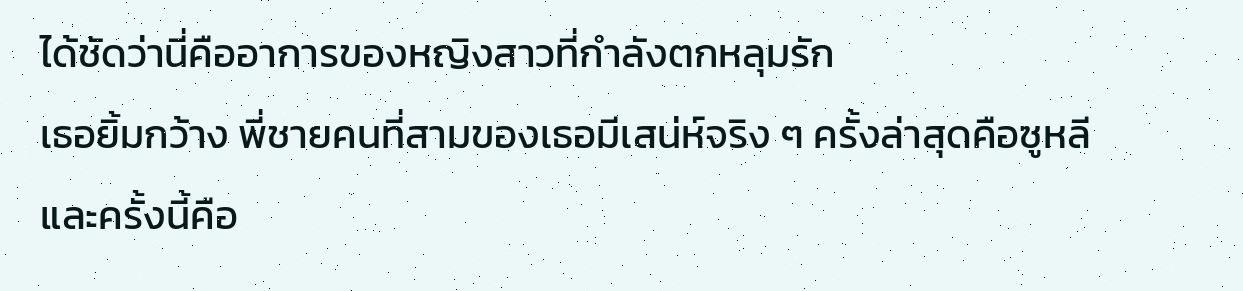ได้ชัดว่านี่คืออาการของหญิงสาวที่กำลังตกหลุมรัก
เธอยิ้มกว้าง พี่ชายคนที่สามของเธอมีเสน่ห์จริง ๆ ครั้งล่าสุดคือซูหลี และครั้งนี้คือ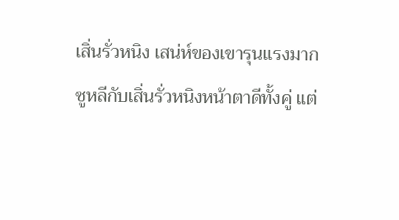เสิ่นรั่วหนิง เสน่ห์ของเขารุนแรงมาก
ซูหลีกับเสิ่นรั่วหนิงหน้าตาดีทั้งคู่ แต่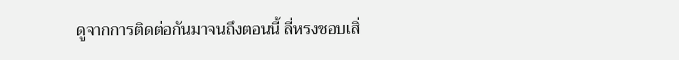ดูจากการติดต่อกันมาจนถึงตอนนี้ ลี่หรงชอบเสิ่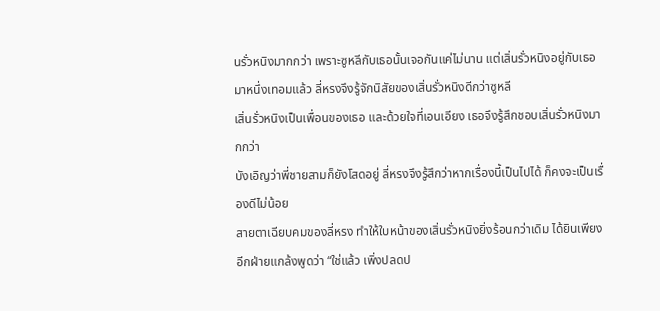นรั่วหนิงมากกว่า เพราะซูหลีกับเธอนั้นเจอกันแค่ไม่นาน แต่เสิ่นรั่วหนิงอยู่กับเธอมาหนึ่งเทอมแล้ว ลี่หรงจึงรู้จักนิสัยของเสิ่นรั่วหนิงดีกว่าซูหลี
เสิ่นรั่วหนิงเป็นเพื่อนของเธอ และด้วยใจที่เอนเอียง เธอจึงรู้สึกชอบเสิ่นรั่วหนิงมากกว่า
บังเอิญว่าพี่ชายสามก็ยังโสดอยู่ ลี่หรงจึงรู้สึกว่าหากเรื่องนี้เป็นไปได้ ก็คงจะเป็นเรื่องดีไม่น้อย
สายตาเฉียบคมของลี่หรง ทำให้ใบหน้าของเสิ่นรั่วหนิงยิ่งร้อนกว่าเดิม ได้ยินเพียงอีกฝ่ายแกล้งพูดว่า “ใช่แล้ว เพิ่งปลดป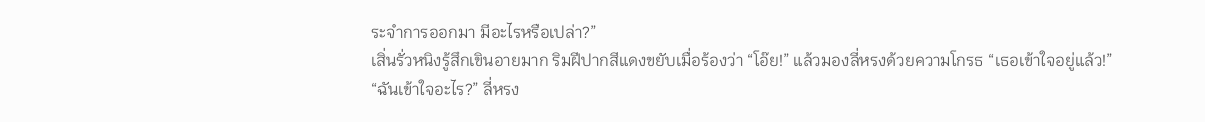ระจำการออกมา มีอะไรหรือเปล่า?”
เสิ่นรั่วหนิงรู้สึกเขินอายมาก ริมฝีปากสีแดงขยับเมื่อร้องว่า “โอ๊ย!” แล้วมองลี่หรงด้วยความโกรธ “เธอเข้าใจอยู่แล้ว!”
“ฉันเข้าใจอะไร?” ลี่หรง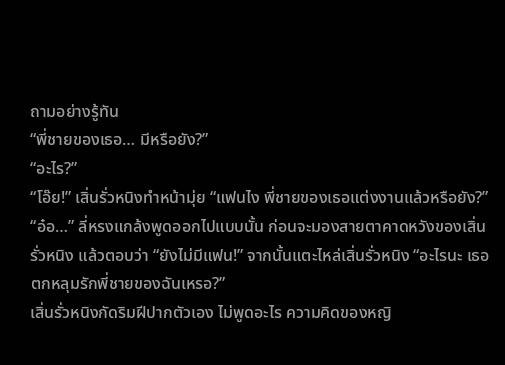ถามอย่างรู้ทัน
“พี่ชายของเธอ… มีหรือยัง?”
“อะไร?”
“โอ๊ย!” เสิ่นรั่วหนิงทำหน้ามุ่ย “แฟนไง พี่ชายของเธอแต่งงานแล้วหรือยัง?”
“อ๋อ…” ลี่หรงแกล้งพูดออกไปแบบนั้น ก่อนจะมองสายตาคาดหวังของเสิ่นรั่วหนิง แล้วตอบว่า “ยังไม่มีแฟน!” จากนั้นแตะไหล่เสิ่นรั่วหนิง “อะไรนะ เธอตกหลุมรักพี่ชายของฉันเหรอ?”
เสิ่นรั่วหนิงกัดริมฝีปากตัวเอง ไม่พูดอะไร ความคิดของหญิ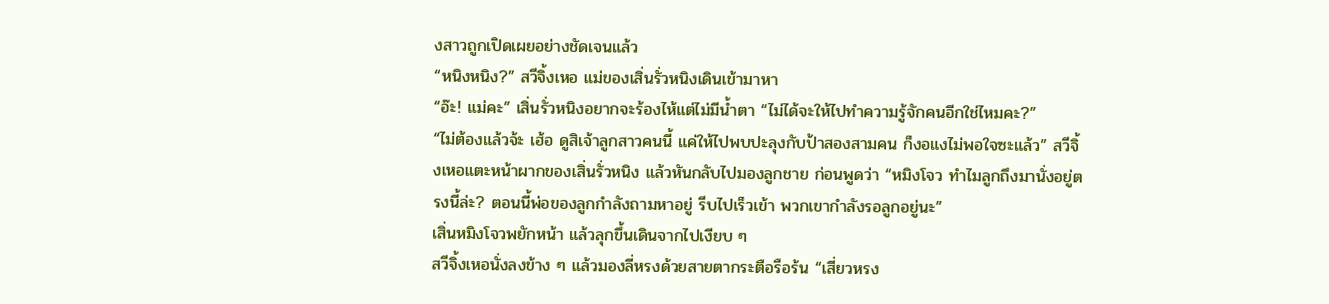งสาวถูกเปิดเผยอย่างชัดเจนแล้ว
“หนิงหนิง?” สวีจิ้งเหอ แม่ของเสิ่นรั่วหนิงเดินเข้ามาหา
“อ๊ะ! แม่คะ” เสิ่นรั่วหนิงอยากจะร้องไห้แต่ไม่มีน้ำตา “ไม่ได้จะให้ไปทำความรู้จักคนอีกใช่ไหมคะ?”
“ไม่ต้องแล้วจ้ะ เฮ้อ ดูสิเจ้าลูกสาวคนนี้ แค่ให้ไปพบปะลุงกับป้าสองสามคน ก็งอแงไม่พอใจซะแล้ว” สวีจิ้งเหอแตะหน้าผากของเสิ่นรั่วหนิง แล้วหันกลับไปมองลูกชาย ก่อนพูดว่า “หมิงโจว ทำไมลูกถึงมานั่งอยู่ตรงนี้ล่ะ? ตอนนี้พ่อของลูกกำลังถามหาอยู่ รีบไปเร็วเข้า พวกเขากำลังรอลูกอยู่นะ”
เสิ่นหมิงโจวพยักหน้า แล้วลุกขึ้นเดินจากไปเงียบ ๆ
สวีจิ้งเหอนั่งลงข้าง ๆ แล้วมองลี่หรงด้วยสายตากระตือรือร้น “เสี่ยวหรง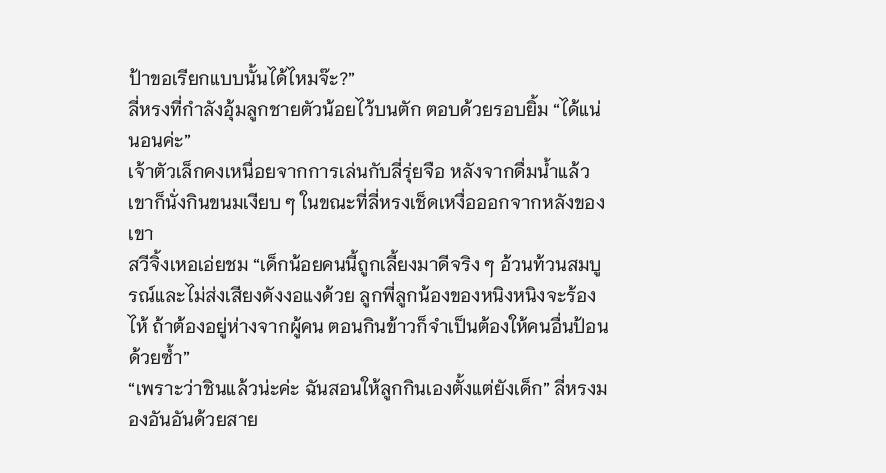ป้าขอเรียกแบบนั้นได้ไหมจ๊ะ?”
ลี่หรงที่กำลังอุ้มลูกชายตัวน้อยไว้บนตัก ตอบด้วยรอบยิ้ม “ได้แน่นอนค่ะ”
เจ้าตัวเล็กคงเหนื่อยจากการเล่นกับลี่รุ่ยจือ หลังจากดื่มน้ำแล้ว เขาก็นั่งกินขนมเงียบ ๆ ในขณะที่ลี่หรงเช็ดเหงื่อออกจากหลังของเขา
สวีจิ้งเหอเอ่ยชม “เด็กน้อยคนนี้ถูกเลี้ยงมาดีจริง ๆ อ้วนท้วนสมบูรณ์และไม่ส่งเสียงดังงอแงด้วย ลูกพี่ลูกน้องของหนิงหนิงจะร้องไห้ ถ้าต้องอยู่ห่างจากผู้คน ตอนกินข้าวก็จำเป็นต้องให้คนอื่นป้อนด้วยซ้ำ”
“เพราะว่าชินแล้วน่ะค่ะ ฉันสอนให้ลูกกินเองตั้งแต่ยังเด็ก” ลี่หรงมองอันอันด้วยสาย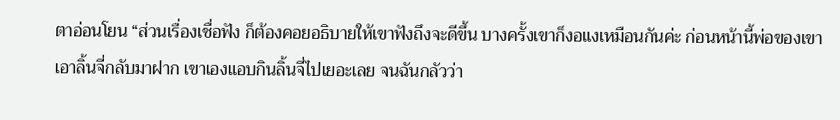ตาอ่อนโยน “ส่วนเรื่องเชื่อฟัง ก็ต้องคอยอธิบายให้เขาฟังถึงจะดีขึ้น บางครั้งเขาก็งอแงเหมือนกันค่ะ ก่อนหน้านี้พ่อของเขาเอาลิ้นจี่กลับมาฝาก เขาเองแอบกินลิ้นจี่ไปเยอะเลย จนฉันกลัวว่า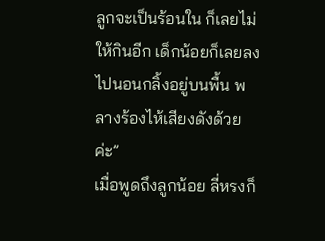ลูกจะเป็นร้อนใน ก็เลยไม่ให้กินอีก เด็กน้อยก็เลยลงไปนอนกลิ้งอยู่บนพื้น พลางร้องไห้เสียงดังด้วยค่ะ”
เมื่อพูดถึงลูกน้อย ลี่หรงก็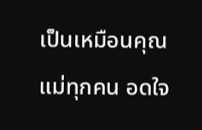เป็นเหมือนคุณแม่ทุกคน อดใจ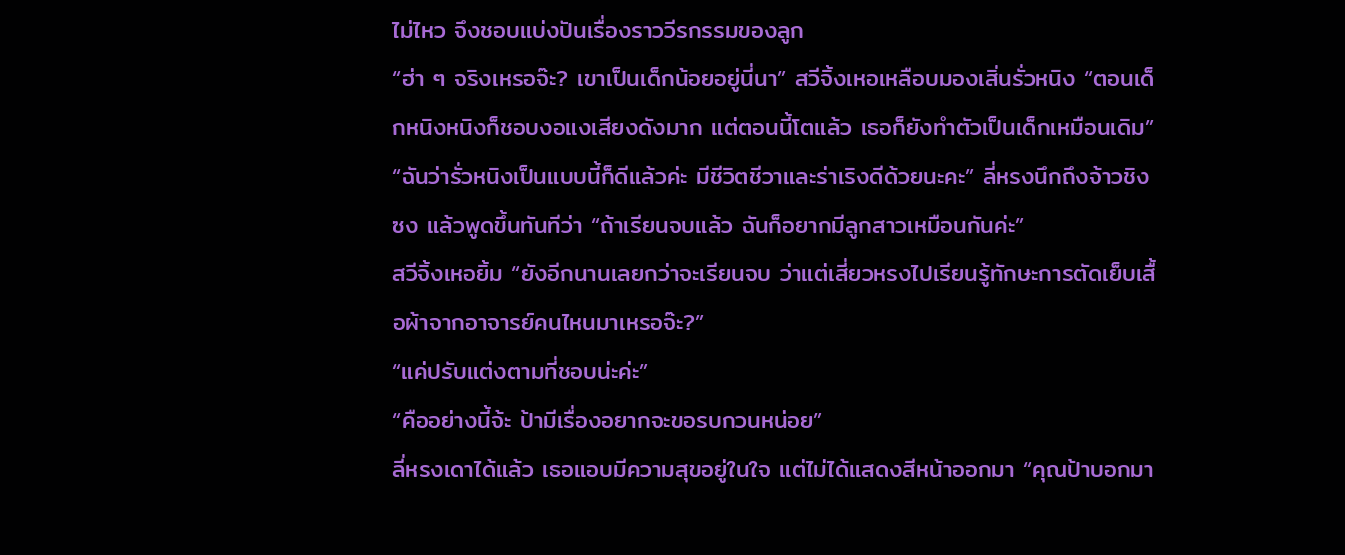ไม่ไหว จึงชอบแบ่งปันเรื่องราววีรกรรมของลูก
“ฮ่า ๆ จริงเหรอจ๊ะ? เขาเป็นเด็กน้อยอยู่นี่นา” สวีจิ้งเหอเหลือบมองเสิ่นรั่วหนิง “ตอนเด็กหนิงหนิงก็ชอบงอแงเสียงดังมาก แต่ตอนนี้โตแล้ว เธอก็ยังทำตัวเป็นเด็กเหมือนเดิม”
“ฉันว่ารั่วหนิงเป็นแบบนี้ก็ดีแล้วค่ะ มีชีวิตชีวาและร่าเริงดีด้วยนะคะ” ลี่หรงนึกถึงจ้าวชิงซง แล้วพูดขึ้นทันทีว่า “ถ้าเรียนจบแล้ว ฉันก็อยากมีลูกสาวเหมือนกันค่ะ”
สวีจิ้งเหอยิ้ม “ยังอีกนานเลยกว่าจะเรียนจบ ว่าแต่เสี่ยวหรงไปเรียนรู้ทักษะการตัดเย็บเสื้อผ้าจากอาจารย์คนไหนมาเหรอจ๊ะ?”
“แค่ปรับแต่งตามที่ชอบน่ะค่ะ”
“คืออย่างนี้จ้ะ ป้ามีเรื่องอยากจะขอรบกวนหน่อย”
ลี่หรงเดาได้แล้ว เธอแอบมีความสุขอยู่ในใจ แต่ไม่ได้แสดงสีหน้าออกมา “คุณป้าบอกมา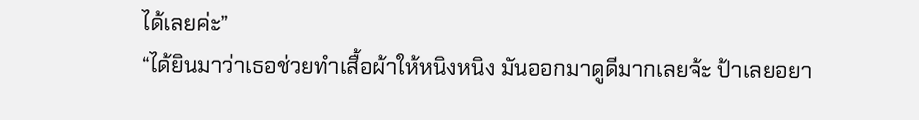ได้เลยค่ะ”
“ได้ยินมาว่าเธอช่วยทำเสื้อผ้าให้หนิงหนิง มันออกมาดูดีมากเลยจ้ะ ป้าเลยอยา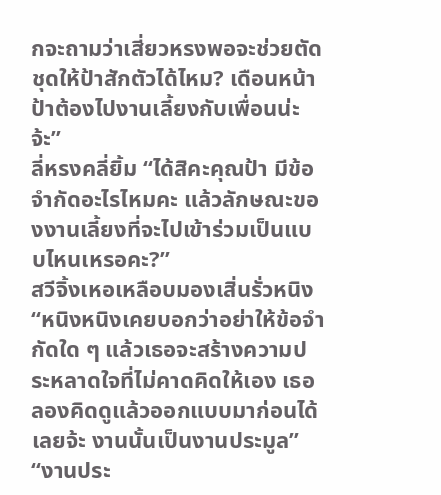กจะถามว่าเสี่ยวหรงพอจะช่วยตัดชุดให้ป้าสักตัวได้ไหม? เดือนหน้าป้าต้องไปงานเลี้ยงกับเพื่อนน่ะจ้ะ”
ลี่หรงคลี่ยิ้ม “ได้สิคะคุณป้า มีข้อจำกัดอะไรไหมคะ แล้วลักษณะของงานเลี้ยงที่จะไปเข้าร่วมเป็นแบบไหนเหรอคะ?”
สวีจิ้งเหอเหลือบมองเสิ่นรั่วหนิง “หนิงหนิงเคยบอกว่าอย่าให้ข้อจำกัดใด ๆ แล้วเธอจะสร้างความประหลาดใจที่ไม่คาดคิดให้เอง เธอลองคิดดูแล้วออกแบบมาก่อนได้เลยจ้ะ งานนั้นเป็นงานประมูล”
“งานประ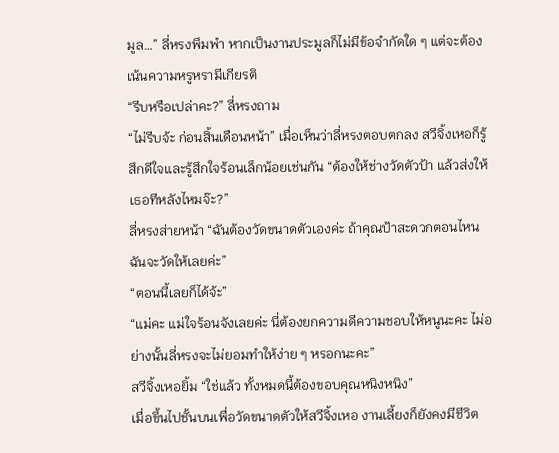มูล…” ลี่หรงพึมพำ หากเป็นงานประมูลก็ไม่มีข้อจำกัดใด ๆ แต่จะต้องเน้นความหรูหรามีเกียรติ
“รีบหรือเปล่าคะ?” ลี่หรงถาม
“ไม่รีบจ้ะ ก่อนสิ้นเดือนหน้า” เมื่อเห็นว่าลี่หรงตอบตกลง สวีจิ้งเหอก็รู้สึกดีใจและรู้สึกใจร้อนเล็กน้อยเช่นกัน “ต้องให้ช่างวัดตัวป้า แล้วส่งให้เธอทีหลังไหมจ๊ะ?”
ลี่หรงส่ายหน้า “ฉันต้องวัดขนาดตัวเองค่ะ ถ้าคุณป้าสะดวกตอนไหน ฉันจะวัดให้เลยค่ะ”
“ตอนนี้เลยก็ได้จ้ะ”
“แม่คะ แม่ใจร้อนจังเลยค่ะ นี่ต้องยกความดีความชอบให้หนูนะคะ ไม่อย่างนั้นลี่หรงจะไม่ยอมทำให้ง่าย ๆ หรอกนะคะ”
สวีจิ้งเหอยิ้ม “ใช่แล้ว ทั้งหมดนี้ต้องขอบคุณหนิงหนิง”
เมื่อขึ้นไปชั้นบนเพื่อวัดขนาดตัวให้สวีจิ้งเหอ งานเลี้ยงก็ยังคงมีชีวิต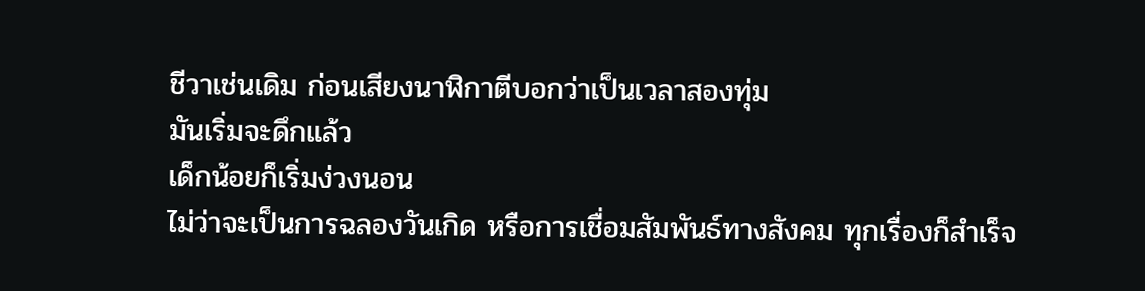ชีวาเช่นเดิม ก่อนเสียงนาฬิกาตีบอกว่าเป็นเวลาสองทุ่ม
มันเริ่มจะดึกแล้ว
เด็กน้อยก็เริ่มง่วงนอน
ไม่ว่าจะเป็นการฉลองวันเกิด หรือการเชื่อมสัมพันธ์ทางสังคม ทุกเรื่องก็สำเร็จ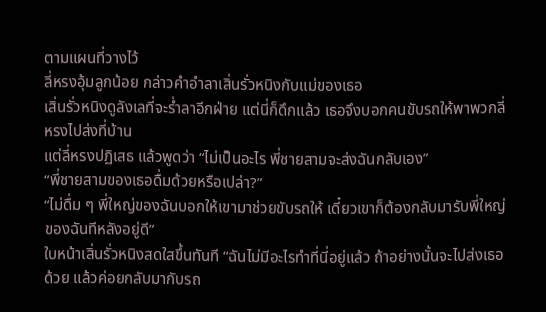ตามแผนที่วางไว้
ลี่หรงอุ้มลูกน้อย กล่าวคำอำลาเสิ่นรั่วหนิงกับแม่ของเธอ
เสิ่นรั่วหนิงดูลังเลที่จะร่ำลาอีกฝ่าย แต่นี่ก็ดึกแล้ว เธอจึงบอกคนขับรถให้พาพวกลี่หรงไปส่งที่บ้าน
แต่ลี่หรงปฏิเสธ แล้วพูดว่า “ไม่เป็นอะไร พี่ชายสามจะส่งฉันกลับเอง”
“พี่ชายสามของเธอดื่มด้วยหรือเปล่า?”
“ไม่ดื่ม ๆ พี่ใหญ่ของฉันบอกให้เขามาช่วยขับรถให้ เดี๋ยวเขาก็ต้องกลับมารับพี่ใหญ่ของฉันทีหลังอยู่ดี”
ใบหน้าเสิ่นรั่วหนิงสดใสขึ้นทันที “ฉันไม่มีอะไรทำที่นี่อยู่แล้ว ถ้าอย่างนั้นจะไปส่งเธอด้วย แล้วค่อยกลับมากับรถ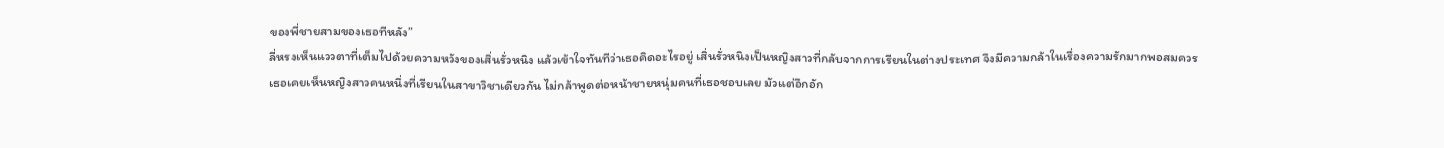ของพี่ชายสามของเธอทีหลัง”
ลี่หรงเห็นแววตาที่เต็มไปด้วยความหวังของเสิ่นรั่วหนิง แล้วเข้าใจทันทีว่าเธอคิดอะไรอยู่ เสิ่นรั่วหนิงเป็นหญิงสาวที่กลับจากการเรียนในต่างประเทศ จึงมีความกล้าในเรื่องความรักมากพอสมควร
เธอเคยเห็นหญิงสาวคนหนึ่งที่เรียนในสาขาวิชาเดียวกัน ไม่กล้าพูดต่อหน้าชายหนุ่มคนที่เธอชอบเลย มัวแต่อึกอัก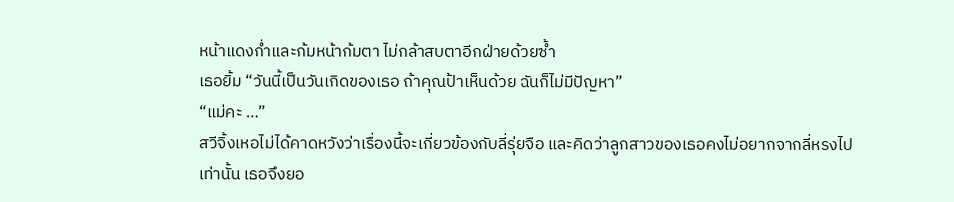หน้าแดงก่ำและก้มหน้าก้มตา ไม่กล้าสบตาอีกฝ่ายด้วยซ้ำ
เธอยิ้ม “วันนี้เป็นวันเกิดของเธอ ถ้าคุณป้าเห็นด้วย ฉันก็ไม่มีปัญหา”
“แม่คะ …”
สวีจิ้งเหอไม่ได้คาดหวังว่าเรื่องนี้จะเกี่ยวข้องกับลี่รุ่ยจือ และคิดว่าลูกสาวของเธอคงไม่อยากจากลี่หรงไปเท่านั้น เธอจึงยอ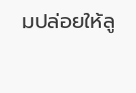มปล่อยให้ลู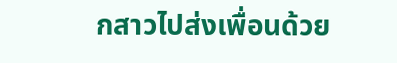กสาวไปส่งเพื่อนด้วย